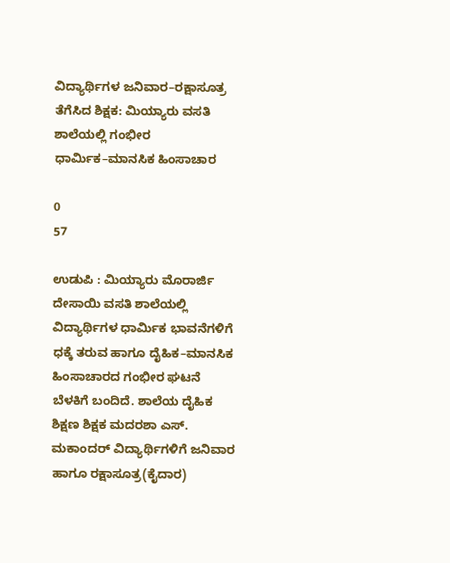ವಿದ್ಯಾರ್ಥಿಗಳ ಜನಿವಾರ–ರಕ್ಷಾಸೂತ್ರ ತೆಗೆಸಿದ ಶಿಕ್ಷಕ: ಮಿಯ್ಯಾರು ವಸತಿ ಶಾಲೆಯಲ್ಲಿ ಗಂಭೀರ ಧಾರ್ಮಿಕ–ಮಾನಸಿಕ ಹಿಂಸಾಚಾರ

0
57

ಉಡುಪಿ : ಮಿಯ್ಯಾರು ಮೊರಾರ್ಜಿ ದೇಸಾಯಿ ವಸತಿ ಶಾಲೆಯಲ್ಲಿ ವಿದ್ಯಾರ್ಥಿಗಳ ಧಾರ್ಮಿಕ ಭಾವನೆಗಳಿಗೆ ಧಕ್ಕೆ ತರುವ ಹಾಗೂ ದೈಹಿಕ–ಮಾನಸಿಕ ಹಿಂಸಾಚಾರದ ಗಂಭೀರ ಘಟನೆ ಬೆಳಕಿಗೆ ಬಂದಿದೆ. ಶಾಲೆಯ ದೈಹಿಕ ಶಿಕ್ಷಣ ಶಿಕ್ಷಕ ಮದರಶಾ ಎಸ್. ಮಕಾಂದರ್ ವಿದ್ಯಾರ್ಥಿಗಳಿಗೆ ಜನಿವಾರ ಹಾಗೂ ರಕ್ಷಾಸೂತ್ರ(ಕೈದಾರ)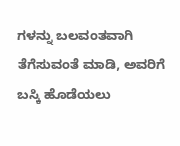ಗಳನ್ನು ಬಲವಂತವಾಗಿ ತೆಗೆಸುವಂತೆ ಮಾಡಿ, ಅವರಿಗೆ ಬಸ್ಕಿ ಹೊಡೆಯಲು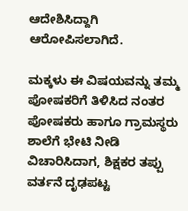ಆದೇಶಿಸಿದ್ದಾಗಿ ಆರೋಪಿಸಲಾಗಿದೆ.

ಮಕ್ಕಳು ಈ ವಿಷಯವನ್ನು ತಮ್ಮ ಪೋಷಕರಿಗೆ ತಿಳಿಸಿದ ನಂತರ ಪೋಷಕರು ಹಾಗೂ ಗ್ರಾಮಸ್ಥರು ಶಾಲೆಗೆ ಭೇಟಿ ನೀಡಿ ವಿಚಾರಿಸಿದಾಗ, ಶಿಕ್ಷಕರ ತಪ್ಪು ವರ್ತನೆ ದೃಢಪಟ್ಟ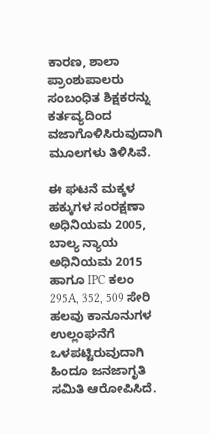ಕಾರಣ, ಶಾಲಾ ಪ್ರಾಂಶುಪಾಲರು ಸಂಬಂಧಿತ ಶಿಕ್ಷಕರನ್ನು ಕರ್ತವ್ಯದಿಂದ ವಜಾಗೊಳಿಸಿರುವುದಾಗಿ ಮೂಲಗಳು ತಿಳಿಸಿವೆ.

ಈ ಘಟನೆ ಮಕ್ಕಳ ಹಕ್ಕುಗಳ ಸಂರಕ್ಷಣಾ ಅಧಿನಿಯಮ 2005, ಬಾಲ್ಯ ನ್ಯಾಯ ಅಧಿನಿಯಮ 2015 ಹಾಗೂ IPC ಕಲಂ 295A, 352, 509 ಸೇರಿ ಹಲವು ಕಾನೂನುಗಳ ಉಲ್ಲಂಘನೆಗೆ ಒಳಪಟ್ಟಿರುವುದಾಗಿ ಹಿಂದೂ ಜನಜಾಗೃತಿ ಸಮಿತಿ ಆರೋಪಿಸಿದೆ.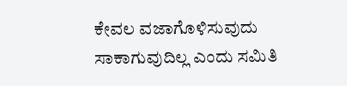ಕೇವಲ ವಜಾಗೊಳಿಸುವುದು ಸಾಕಾಗುವುದಿಲ್ಲ ಎಂದು ಸಮಿತಿ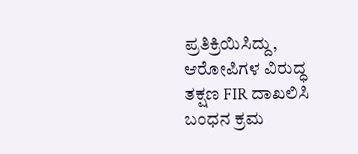ಪ್ರತಿಕ್ರಿಯಿಸಿದ್ದು, ಆರೋಪಿಗಳ ವಿರುದ್ಧ ತಕ್ಷಣ FIR ದಾಖಲಿಸಿ ಬಂಧನ ಕ್ರಮ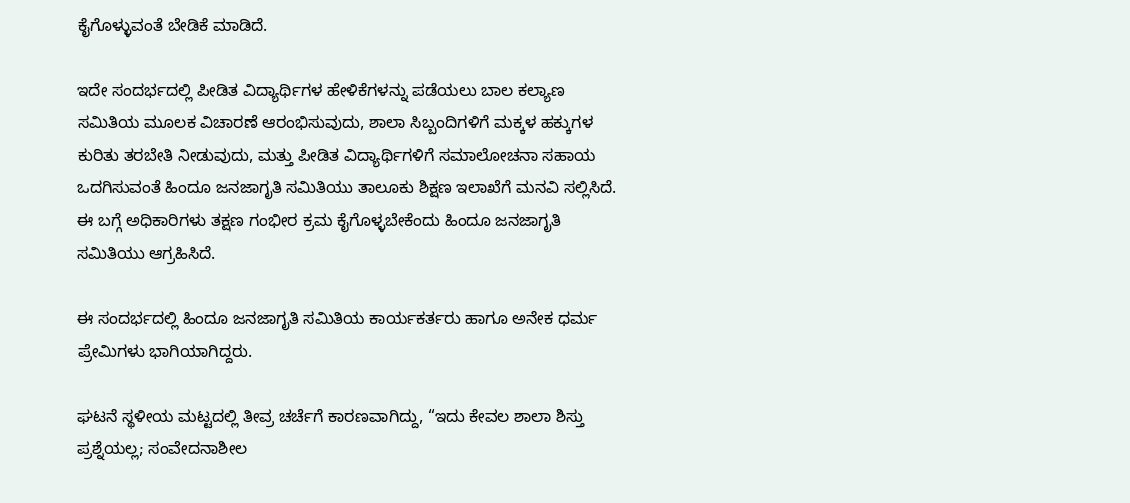ಕೈಗೊಳ್ಳುವಂತೆ ಬೇಡಿಕೆ ಮಾಡಿದೆ.

ಇದೇ ಸಂದರ್ಭದಲ್ಲಿ ಪೀಡಿತ ವಿದ್ಯಾರ್ಥಿಗಳ ಹೇಳಿಕೆಗಳನ್ನು ಪಡೆಯಲು ಬಾಲ ಕಲ್ಯಾಣ ಸಮಿತಿಯ ಮೂಲಕ ವಿಚಾರಣೆ ಆರಂಭಿಸುವುದು, ಶಾಲಾ ಸಿಬ್ಬಂದಿಗಳಿಗೆ ಮಕ್ಕಳ ಹಕ್ಕುಗಳ ಕುರಿತು ತರಬೇತಿ ನೀಡುವುದು, ಮತ್ತು ಪೀಡಿತ ವಿದ್ಯಾರ್ಥಿಗಳಿಗೆ ಸಮಾಲೋಚನಾ ಸಹಾಯ ಒದಗಿಸುವಂತೆ ಹಿಂದೂ ಜನಜಾಗೃತಿ ಸಮಿತಿಯು ತಾಲೂಕು ಶಿಕ್ಷಣ ಇಲಾಖೆಗೆ ಮನವಿ ಸಲ್ಲಿಸಿದೆ. ಈ ಬಗ್ಗೆ ಅಧಿಕಾರಿಗಳು ತಕ್ಷಣ ಗಂಭೀರ ಕ್ರಮ ಕೈಗೊಳ್ಳಬೇಕೆಂದು ಹಿಂದೂ ಜನಜಾಗೃತಿ ಸಮಿತಿಯು ಆಗ್ರಹಿಸಿದೆ.

ಈ ಸಂದರ್ಭದಲ್ಲಿ ಹಿಂದೂ ಜನಜಾಗೃತಿ ಸಮಿತಿಯ ಕಾರ್ಯಕರ್ತರು ಹಾಗೂ ಅನೇಕ ಧರ್ಮ ಪ್ರೇಮಿಗಳು ಭಾಗಿಯಾಗಿದ್ದರು.

ಘಟನೆ ಸ್ಥಳೀಯ ಮಟ್ಟದಲ್ಲಿ ತೀವ್ರ ಚರ್ಚೆಗೆ ಕಾರಣವಾಗಿದ್ದು, “ಇದು ಕೇವಲ ಶಾಲಾ ಶಿಸ್ತು ಪ್ರಶ್ನೆಯಲ್ಲ; ಸಂವೇದನಾಶೀಲ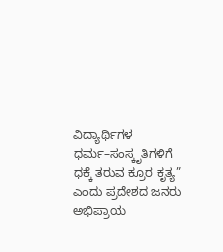ವಿದ್ಯಾರ್ಥಿಗಳ ಧರ್ಮ–ಸಂಸ್ಕೃತಿಗಳಿಗೆ ಧಕ್ಕೆ ತರುವ ಕ್ರೂರ ಕೃತ್ಯ” ಎಂದು ಪ್ರದೇಶದ ಜನರು ಅಭಿಪ್ರಾಯ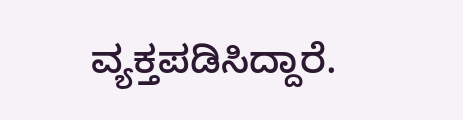ವ್ಯಕ್ತಪಡಿಸಿದ್ದಾರೆ.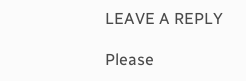LEAVE A REPLY

Please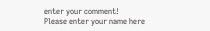enter your comment!
Please enter your name here